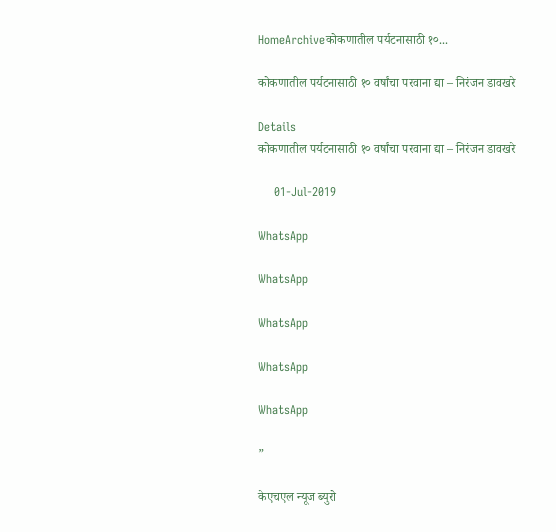HomeArchiveकोकणातील पर्यटनासाठी १०...

कोकणातील पर्यटनासाठी १० वर्षांचा परवाना द्या – निरंजन डावखरे

Details
कोकणातील पर्यटनासाठी १० वर्षांचा परवाना द्या – निरंजन डावखरे

    01-Jul-2019

WhatsApp

WhatsApp

WhatsApp

WhatsApp

WhatsApp

”

केएचएल न्यूज ब्युरो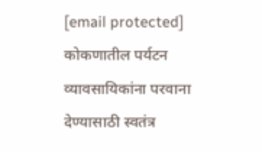[email protected]
कोकणातील पर्यटन व्यावसायिकांना परवाना देण्यासाठी स्वतंत्र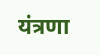यंत्रणा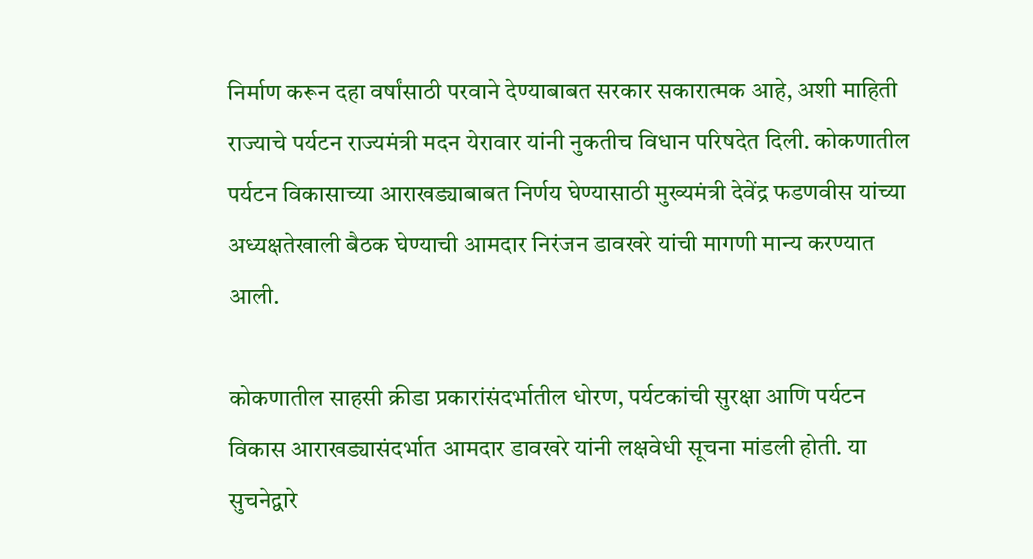निर्माण करून दहा वर्षांसाठी परवाने देण्याबाबत सरकार सकारात्मक आहे, अशी माहिती राज्याचे पर्यटन राज्यमंत्री मदन येरावार यांनी नुकतीच विधान परिषदेत दिली. कोकणातील पर्यटन विकासाच्या आराखड्याबाबत निर्णय घेण्यासाठी मुख्यमंत्री देवेंद्र फडणवीस यांच्या अध्यक्षतेखाली बैठक घेण्याची आमदार निरंजन डावखरे यांची मागणी मान्य करण्यात आली.

कोकणातील साहसी क्रीडा प्रकारांसंदर्भातील धोरण, पर्यटकांची सुरक्षा आणि पर्यटन विकास आराखड्यासंदर्भात आमदार डावखरे यांनी लक्षवेधी सूचना मांडली होती. या सुचनेद्वारे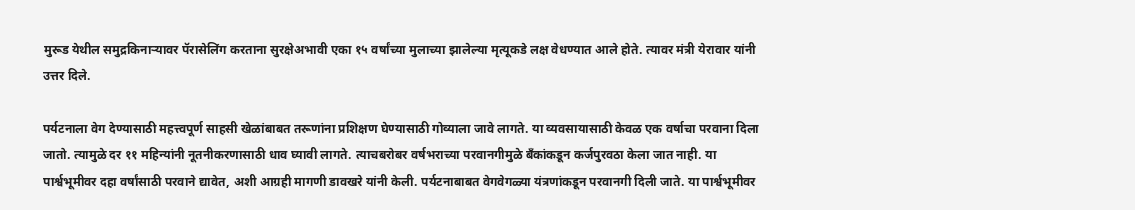मुरूड येथील समुद्रकिनाऱ्यावर पॅरासेलिंग करताना सुरक्षेअभावी एका १५ वर्षांच्या मुलाच्या झालेल्या मृत्यूकडे लक्ष वेधण्यात आले होते. त्यावर मंत्री येरावार यांनी उत्तर दिले.

पर्यटनाला वेग देण्यासाठी महत्त्वपूर्ण साहसी खेळांबाबत तरूणांना प्रशिक्षण घेण्यासाठी गोव्याला जावे लागते. या व्यवसायासाठी केवळ एक वर्षाचा परवाना दिला जातो. त्यामुळे दर ११ महिन्यांनी नूतनीकरणासाठी धाव घ्यावी लागते. त्याचबरोबर वर्षभराच्या परवानगीमुळे बॅंकांकडून कर्जपुरवठा केला जात नाही. या पार्श्वभूमीवर दहा वर्षांसाठी परवाने द्यावेत, अशी आग्रही मागणी डावखरे यांनी केली. पर्यटनाबाबत वेगवेगळ्या यंत्रणांकडून परवानगी दिली जाते. या पार्श्वभूमीवर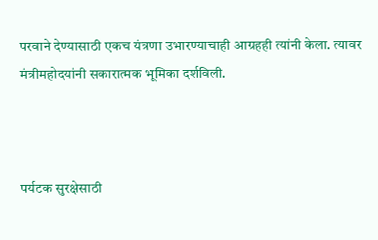परवाने देण्यासाठी एकच यंत्रणा उभारण्याचाही आग्रहही त्यांनी केला. त्यावर मंत्रीमहोदयांनी सकारात्मक भूमिका दर्शविली.



पर्यटक सुरक्षेसाठी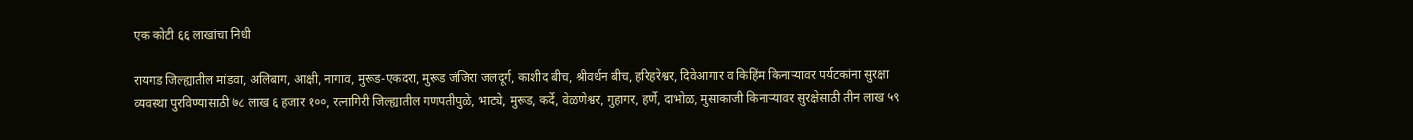एक कोटी ६६ लाखांचा निधी

रायगड जिल्ह्यातील मांडवा, अलिबाग, आक्षी, नागाव, मुरूड-एकदरा, मुरूड जंजिरा जलदूर्ग, काशीद बीच, श्रीवर्धन बीच, हरिहरेश्वर, दिवेआगार व किहिंम किनाऱ्यावर पर्यटकांना सुरक्षा व्यवस्था पुरविण्यासाठी ७८ लाख ६ हजार १००, रत्नागिरी जिल्ह्यातील गणपतीपुळे, भाट्ये, मुरूड, कर्दे, वेळणेश्वर, गुहागर, हर्णे, दाभोळ, मुसाकाजी किनाऱ्यावर सुरक्षेसाठी तीन लाख ५९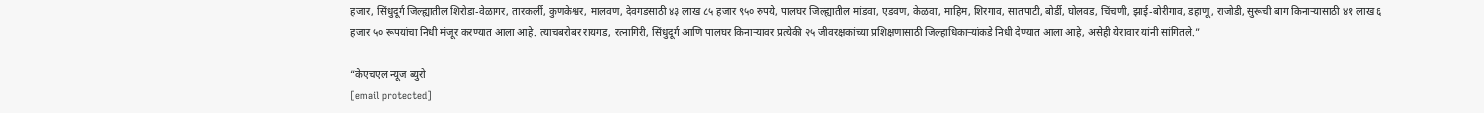हजार, सिंधुदूर्ग जिल्ह्यातील शिरोडा-वेळागर, तारकर्ली, कुणकेश्वर, मालवण, देवगडसाठी ४३ लाख ८५ हजार ९५० रुपये, पालघर जिल्ह्यातील मांडवा, एडवण, केळवा, माहिम, शिरगाव, सातपाटी, बोर्डी, घोलवड, चिंचणी, झाई-बोरीगाव, डहाणू, राजोडी, सुरूची बाग किनाऱ्यासाठी ४१ लाख ६ हजार ५० रूपयांचा निधी मंजूर करण्यात आला आहे. त्याचबरोबर रायगड, रत्नागिरी, सिंधुदूर्ग आणि पालघर किनाऱ्यावर प्रत्येकी २५ जीवरक्षकांच्या प्रशिक्षणासाठी जिल्हाधिकाऱ्यांकडे निधी देण्यात आला आहे, असेही येरावार यांनी सांगितले.”

“केएचएल न्यूज ब्युरो
[email protected]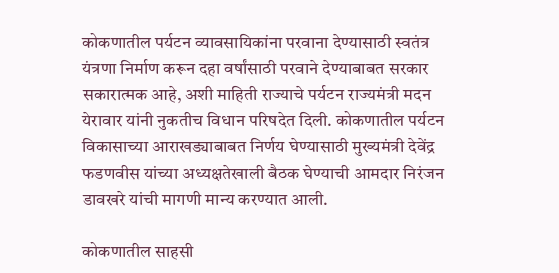कोकणातील पर्यटन व्यावसायिकांना परवाना देण्यासाठी स्वतंत्र यंत्रणा निर्माण करून दहा वर्षांसाठी परवाने देण्याबाबत सरकार सकारात्मक आहे, अशी माहिती राज्याचे पर्यटन राज्यमंत्री मदन येरावार यांनी नुकतीच विधान परिषदेत दिली. कोकणातील पर्यटन विकासाच्या आराखड्याबाबत निर्णय घेण्यासाठी मुख्यमंत्री देवेंद्र फडणवीस यांच्या अध्यक्षतेखाली बैठक घेण्याची आमदार निरंजन डावखरे यांची मागणी मान्य करण्यात आली.

कोकणातील साहसी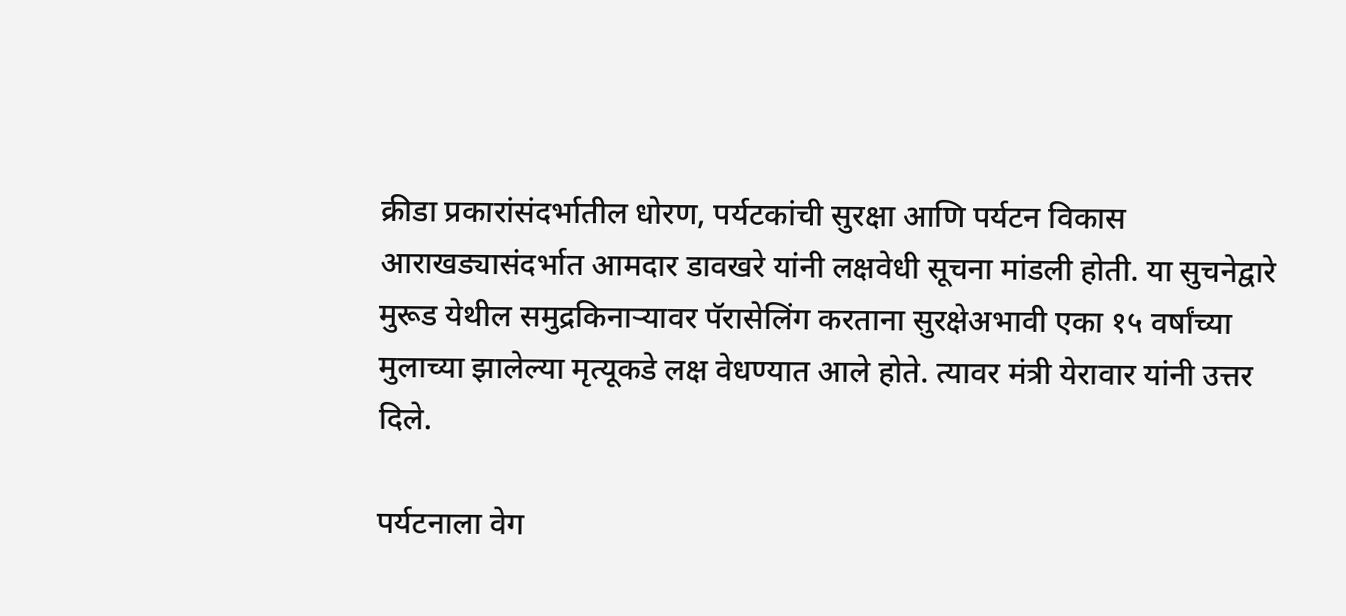क्रीडा प्रकारांसंदर्भातील धोरण, पर्यटकांची सुरक्षा आणि पर्यटन विकास आराखड्यासंदर्भात आमदार डावखरे यांनी लक्षवेधी सूचना मांडली होती. या सुचनेद्वारे मुरूड येथील समुद्रकिनाऱ्यावर पॅरासेलिंग करताना सुरक्षेअभावी एका १५ वर्षांच्या मुलाच्या झालेल्या मृत्यूकडे लक्ष वेधण्यात आले होते. त्यावर मंत्री येरावार यांनी उत्तर दिले.

पर्यटनाला वेग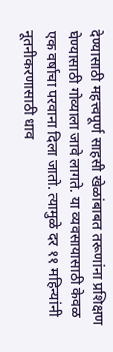देण्यासाठी महत्त्वपूर्ण साहसी खेळांबाबत तरूणांना प्रशिक्षण घेण्यासाठी गोव्याला जावे लागते. या व्यवसायासाठी केवळ एक वर्षाचा परवाना दिला जातो. त्यामुळे दर ११ महिन्यांनी नूतनीकरणासाठी धाव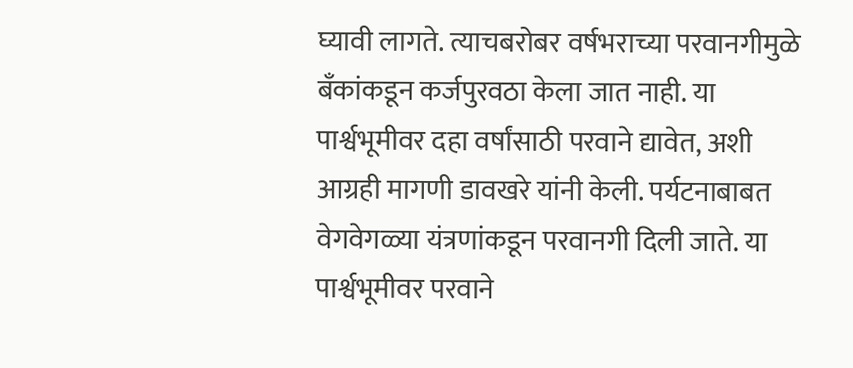घ्यावी लागते. त्याचबरोबर वर्षभराच्या परवानगीमुळे बॅंकांकडून कर्जपुरवठा केला जात नाही. या पार्श्वभूमीवर दहा वर्षांसाठी परवाने द्यावेत, अशी आग्रही मागणी डावखरे यांनी केली. पर्यटनाबाबत वेगवेगळ्या यंत्रणांकडून परवानगी दिली जाते. या पार्श्वभूमीवर परवाने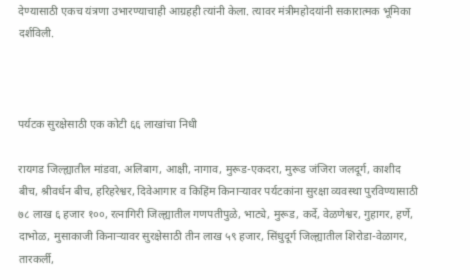देण्यासाठी एकच यंत्रणा उभारण्याचाही आग्रहही त्यांनी केला. त्यावर मंत्रीमहोदयांनी सकारात्मक भूमिका दर्शविली.



पर्यटक सुरक्षेसाठी एक कोटी ६६ लाखांचा निधी

रायगड जिल्ह्यातील मांडवा, अलिबाग, आक्षी, नागाव, मुरूड-एकदरा, मुरूड जंजिरा जलदूर्ग, काशीद बीच, श्रीवर्धन बीच, हरिहरेश्वर, दिवेआगार व किहिंम किनाऱ्यावर पर्यटकांना सुरक्षा व्यवस्था पुरविण्यासाठी ७८ लाख ६ हजार १००, रत्नागिरी जिल्ह्यातील गणपतीपुळे, भाट्ये, मुरूड, कर्दे, वेळणेश्वर, गुहागर, हर्णे, दाभोळ, मुसाकाजी किनाऱ्यावर सुरक्षेसाठी तीन लाख ५९ हजार, सिंधुदूर्ग जिल्ह्यातील शिरोडा-वेळागर, तारकर्ली,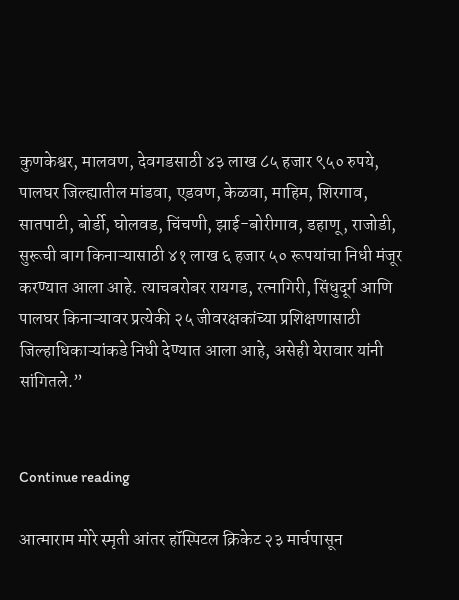कुणकेश्वर, मालवण, देवगडसाठी ४३ लाख ८५ हजार ९५० रुपये, पालघर जिल्ह्यातील मांडवा, एडवण, केळवा, माहिम, शिरगाव, सातपाटी, बोर्डी, घोलवड, चिंचणी, झाई-बोरीगाव, डहाणू, राजोडी, सुरूची बाग किनाऱ्यासाठी ४१ लाख ६ हजार ५० रूपयांचा निधी मंजूर करण्यात आला आहे. त्याचबरोबर रायगड, रत्नागिरी, सिंधुदूर्ग आणि पालघर किनाऱ्यावर प्रत्येकी २५ जीवरक्षकांच्या प्रशिक्षणासाठी जिल्हाधिकाऱ्यांकडे निधी देण्यात आला आहे, असेही येरावार यांनी सांगितले.”


Continue reading

आत्माराम मोरे स्मृती आंतर हॉस्पिटल क्रिकेट २३ मार्चपासून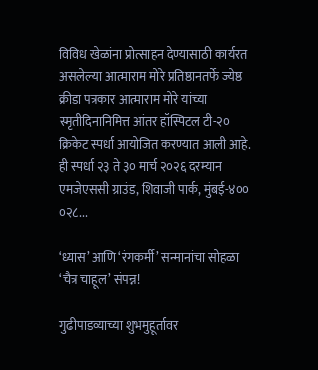विविध खेळांना प्रोत्साहन देण्यासाठी कार्यरत असलेल्या आत्माराम मोरे प्रतिष्ठानतर्फे ज्येष्ठ क्रीडा पत्रकार आत्माराम मोरे यांच्या स्मृतीदिनानिमित्त आंतर हॉस्पिटल टी-२० क्रिकेट स्पर्धा आयोजित करण्यात आली आहे. ही स्पर्धा २३ ते ३० मार्च २०२६ दरम्यान एमजेएससी ग्राउंड, शिवाजी पार्क, मुंबई-४०० ०२८...

‘ध्यास’ आणि ‘रंगकर्मी’ सन्मानांचा सोहळा ‘चैत्र चाहूल’ संपन्न!

गुढीपाडव्याच्या शुभमुहूर्तावर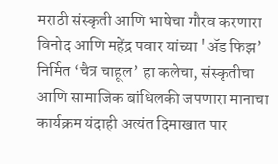मराठी संस्कृती आणि भाषेचा गौरव करणारा विनोद आणि महेंद्र पवार यांच्या 'ॲड फिझ’ निर्मित ‘चैत्र चाहूल’ हा कलेचा, संस्कृतीचा आणि सामाजिक बांधिलकी जपणारा मानाचा कार्यक्रम यंदाही अत्यंत दिमाखात पार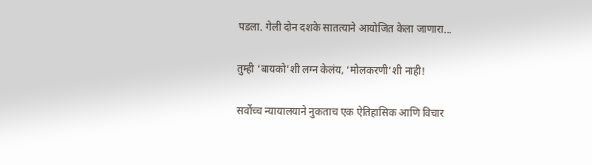पडला. गेली दोन दशके सातत्याने आयोजित केला जाणारा...

तुम्ही ‘बायको’शी लग्न केलंय, ‘मोलकरणी’शी नाही!

सर्वोच्च न्यायालयाने नुकताच एक ऐतिहासिक आणि विचार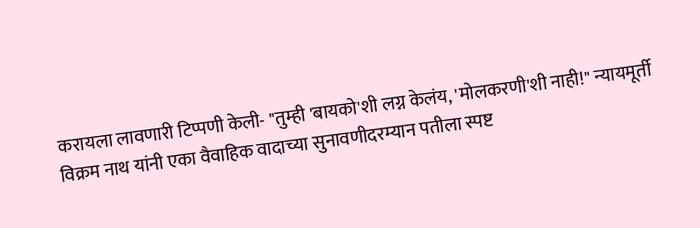करायला लावणारी टिप्पणी केली- "तुम्ही 'बायको'शी लग्न केलंय, 'मोलकरणी'शी नाही!" न्यायमूर्ती विक्रम नाथ यांनी एका वैवाहिक वादाच्या सुनावणीदरम्यान पतीला स्पष्ट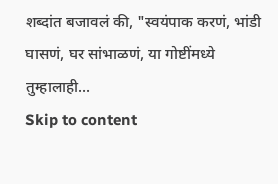शब्दांत बजावलं की, "स्वयंपाक करणं, भांडी घासणं, घर सांभाळणं, या गोष्टींमध्ये तुम्हालाही...
Skip to content